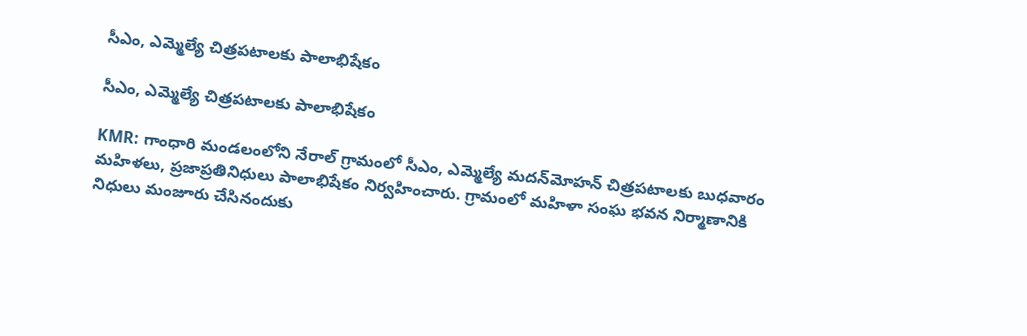సీఎం, ఎమ్మెల్యే చిత్రపటాలకు పాలాభిషేకం

సీఎం, ఎమ్మెల్యే చిత్రపటాలకు పాలాభిషేకం

KMR: గాంధారి మండలంలోని నేరాల్ గ్రామంలో సీఎం, ఎమ్మెల్యే మదన్‌మోహన్‌ చిత్రపటాలకు బుధవారం మహిళలు, ప్రజాప్రతినిధులు పాలాభిషేకం నిర్వహించారు. గ్రామంలో మహిళా సంఘ భవన నిర్మాణానికి నిధులు మంజూరు చేసినందుకు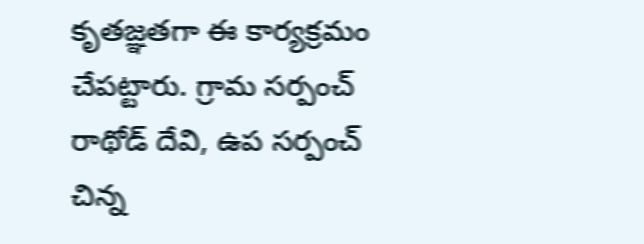కృతజ్ఞతగా ఈ కార్యక్రమం చేపట్టారు. గ్రామ సర్పంచ్ రాథోడ్ దేవి, ఉప సర్పంచ్ చిన్న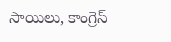సాయిలు, కాంగ్రెస్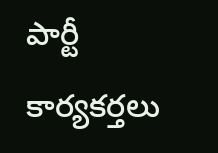పార్టీ కార్యకర్తలు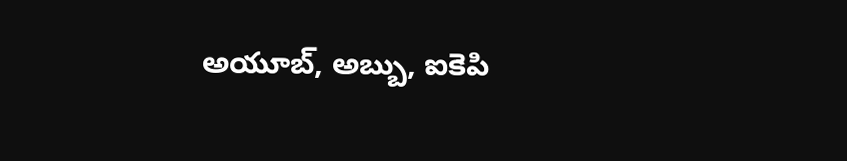అయూబ్, అబ్బు, ఐకెపి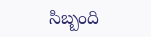సిబ్బంది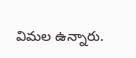విమల ఉన్నారు.